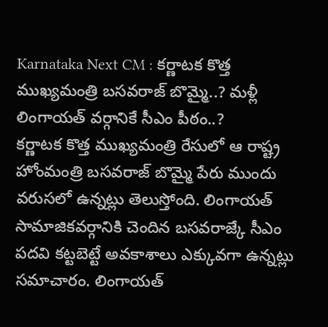Karnataka Next CM : కర్ణాటక కొత్త ముఖ్యమంత్రి బసవరాజ్ బొమ్మై..? మళ్లీ లింగాయత్ వర్గానికే సీఎం పీఠం..?
కర్ణాటక కొత్త ముఖ్యమంత్రి రేసులో ఆ రాష్ట్ర హోంమంత్రి బసవరాజ్ బొమ్మై పేరు ముందు వరుసలో ఉన్నట్లు తెలుస్తోంది. లింగాయత్ సామాజికవర్గానికి చెందిన బసవరాజ్కే సీఎం పదవి కట్టబెట్టే అవకాశాలు ఎక్కువగా ఉన్నట్లు సమాచారం. లింగాయత్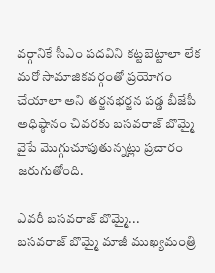వర్గానికే సీఎం పదవిని కట్టబెట్టాలా లేక మరో సామాజికవర్గంతో ప్రయోగం చేయాలా అని తర్జనభర్జన పడ్డ బీజేపీ అధిష్ఠానం చివరకు బసవరాజ్ బొమ్మై వైపే మొగ్గుచూపుతున్నట్లు ప్రచారం జరుగుతోంది.

ఎవరీ బసవరాజ్ బొమ్మై...
బసవరాజ్ బొమ్మై మాజీ ముఖ్యమంత్రి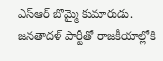ఎస్ఆర్ బొమ్మై కుమారుడు. జనతాదళ్ పార్టీతో రాజకీయాల్లోకి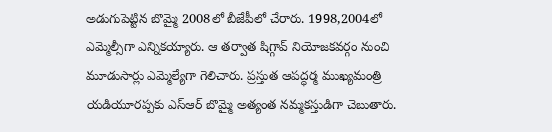అడుగుపెట్టిన బొమ్మై 2008లో బీజేపీలో చేరారు. 1998,2004లో ఎమ్మెల్సీగా ఎన్నికయ్యారు. ఆ తర్వాత షిగ్గావ్ నియోజకవర్గం నుంచి మూడుసార్లు ఎమ్మెల్యేగా గెలిచారు. ప్రస్తుత ఆపద్ధర్మ ముఖ్యమంత్రి యడియూరప్పకు ఎస్ఆర్ బొమ్మై అత్యంత నమ్మకస్తుడిగా చెబుతారు.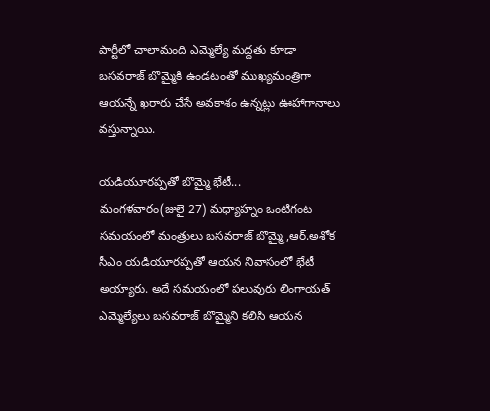పార్టీలో చాలామంది ఎమ్మెల్యే మద్దతు కూడా బసవరాజ్ బొమ్మైకి ఉండటంతో ముఖ్యమంత్రిగా ఆయన్నే ఖరారు చేసే అవకాశం ఉన్నట్లు ఊహాగానాలు వస్తున్నాయి.

యడియూరప్పతో బొమ్మై భేటీ...
మంగళవారం(జులై 27) మధ్యాహ్నం ఒంటిగంట సమయంలో మంత్రులు బసవరాజ్ బొమ్మై,ఆర్.అశోక సీఎం యడియూరప్పతో ఆయన నివాసంలో భేటీ అయ్యారు. అదే సమయంలో పలువురు లింగాయత్ ఎమ్మెల్యేలు బసవరాజ్ బొమ్మైని కలిసి ఆయన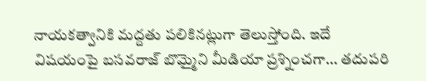నాయకత్వానికి మద్దతు పలికినట్లుగా తెలుస్తోంది. ఇదే విషయంపై బసవరాజ్ బొమ్మైని మీడియా ప్రశ్నించగా... తదుపరి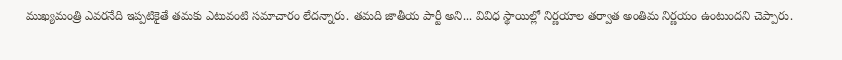ముఖ్యమంత్రి ఎవరనేది ఇప్పటికైతే తమకు ఎటువంటి సమాచారం లేదన్నారు. తమది జాతీయ పార్టీ అని... వివిధ స్థాయిల్లో నిర్ణయాల తర్వాత అంతిమ నిర్ణయం ఉంటుందని చెప్పారు.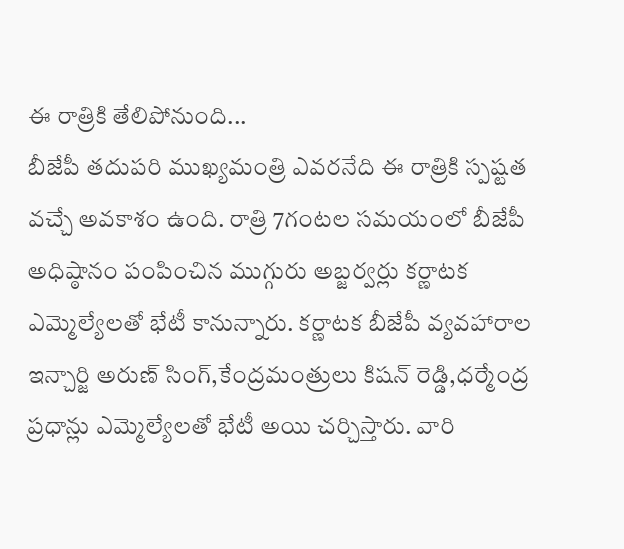ఈ రాత్రికి తేలిపోనుంది...
బీజేపీ తదుపరి ముఖ్యమంత్రి ఎవరనేది ఈ రాత్రికి స్పష్టత వచ్చే అవకాశం ఉంది. రాత్రి 7గంటల సమయంలో బీజేపీ అధిష్ఠానం పంపించిన ముగ్గురు అబ్జర్వర్లు కర్ణాటక ఎమ్మెల్యేలతో భేటీ కానున్నారు. కర్ణాటక బీజేపీ వ్యవహారాల ఇన్చార్జి అరుణ్ సింగ్,కేంద్రమంత్రులు కిషన్ రెడ్డి,ధర్మేంద్ర ప్రధాన్లు ఎమ్మెల్యేలతో భేటీ అయి చర్చిస్తారు. వారి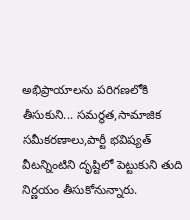అభిప్రాయాలను పరిగణలోకి తీసుకుని... సమర్థత,సామాజిక సమీకరణాలు,పార్టీ భవిష్యత్ వీటన్నింటిని దృష్టిలో పెట్టుకుని తుది నిర్ణయం తీసుకోనున్నారు.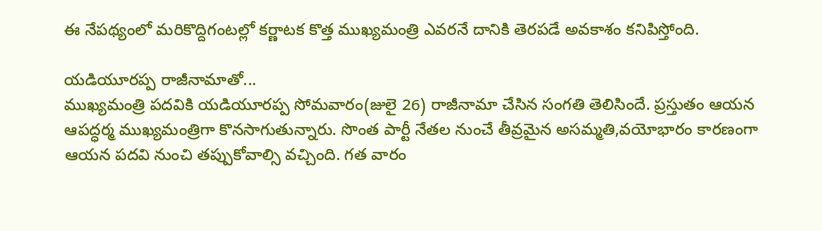ఈ నేపథ్యంలో మరికొద్దిగంటల్లో కర్ణాటక కొత్త ముఖ్యమంత్రి ఎవరనే దానికి తెరపడే అవకాశం కనిపిస్తోంది.

యడియూరప్ప రాజీనామాతో...
ముఖ్యమంత్రి పదవికి యడియూరప్ప సోమవారం(జులై 26) రాజీనామా చేసిన సంగతి తెలిసిందే. ప్రస్తుతం ఆయన ఆపద్ధర్మ ముఖ్యమంత్రిగా కొనసాగుతున్నారు. సొంత పార్టీ నేతల నుంచే తీవ్రమైన అసమ్మతి,వయోభారం కారణంగా ఆయన పదవి నుంచి తప్పుకోవాల్సి వచ్చింది. గత వారం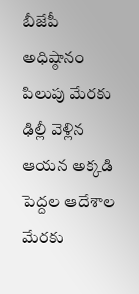బీజేపీ అధిష్ఠానం పిలుపు మేరకు ఢిల్లీ వెళ్లిన ఆయన అక్కడి పెద్దల ఆదేశాల మేరకు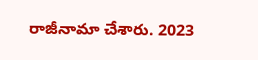రాజీనామా చేశారు. 2023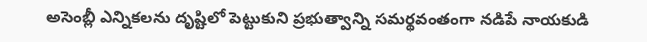అసెంబ్లీ ఎన్నికలను దృష్టిలో పెట్టుకుని ప్రభుత్వాన్ని సమర్థవంతంగా నడిపే నాయకుడి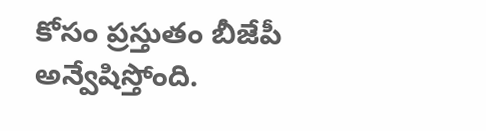కోసం ప్రస్తుతం బీజేపీ అన్వేషిస్తోంది.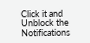Click it and Unblock the Notifications